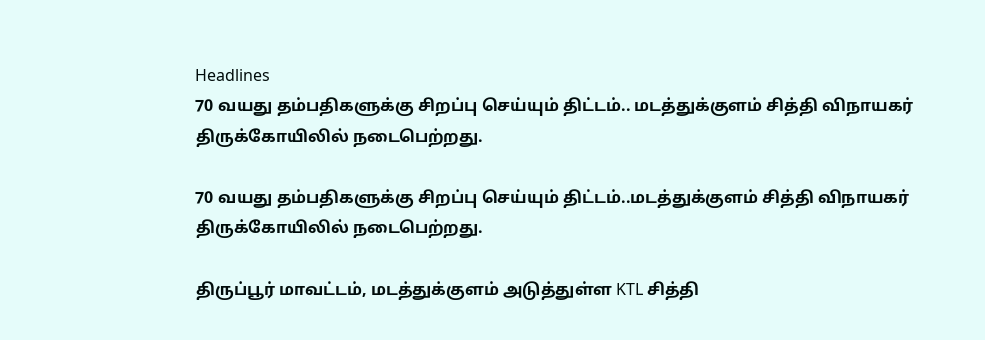Headlines
70 வயது தம்பதிகளுக்கு சிறப்பு செய்யும் திட்டம்.. மடத்துக்குளம் சித்தி விநாயகர் திருக்கோயிலில் நடைபெற்றது.

70 வயது தம்பதிகளுக்கு சிறப்பு செய்யும் திட்டம்..மடத்துக்குளம் சித்தி விநாயகர் திருக்கோயிலில் நடைபெற்றது.

திருப்பூர் மாவட்டம், மடத்துக்குளம் அடுத்துள்ள KTL சித்தி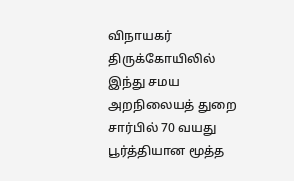விநாயகர் திருக்கோயிலில் இந்து சமய அறநிலையத் துறை சார்பில் 70 வயது பூர்த்தியான மூத்த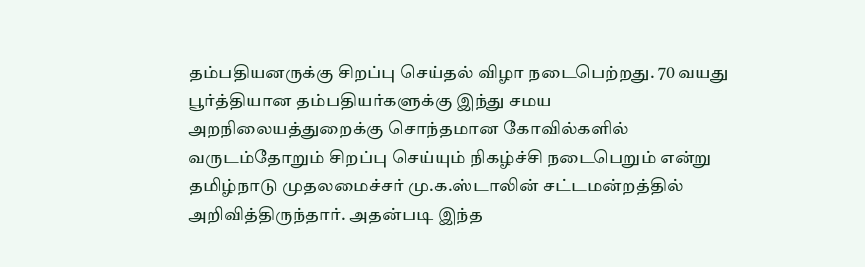தம்பதியனருக்கு சிறப்பு செய்தல் விழா நடைபெற்றது. 70 வயது பூர்த்தியான தம்பதியர்களுக்கு இந்து சமய அறநிலையத்துறைக்கு சொந்தமான கோவில்களில் வருடம்தோறும் சிறப்பு செய்யும் நிகழ்ச்சி நடைபெறும் என்று தமிழ்நாடு முதலமைச்சர் மு.க.ஸ்டாலின் சட்டமன்றத்தில் அறிவித்திருந்தார். அதன்படி இந்த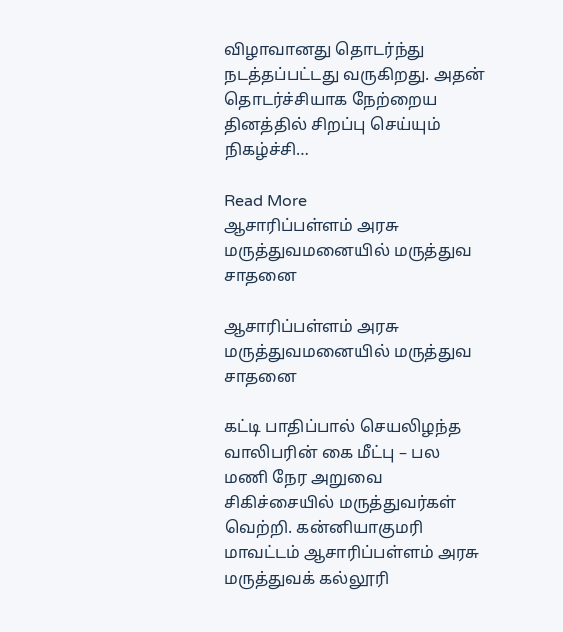விழாவானது தொடர்ந்து நடத்தப்பட்டது வருகிறது. அதன் தொடர்ச்சியாக நேற்றைய தினத்தில் சிறப்பு செய்யும் நிகழ்ச்சி…

Read More
ஆசாரிப்பள்ளம் அரசு மருத்துவமனையில் மருத்துவ சாதனை

ஆசாரிப்பள்ளம் அரசு மருத்துவமனையில் மருத்துவ சாதனை

கட்டி பாதிப்பால் செயலிழந்த வாலிபரின் கை மீட்பு – பல மணி நேர அறுவை சிகிச்சையில் மருத்துவர்கள் வெற்றி. கன்னியாகுமரி மாவட்டம் ஆசாரிப்பள்ளம் அரசு மருத்துவக் கல்லூரி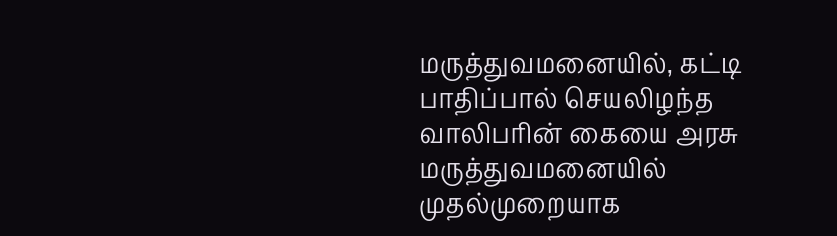மருத்துவமனையில், கட்டி பாதிப்பால் செயலிழந்த வாலிபரின் கையை அரசு மருத்துவமனையில் முதல்முறையாக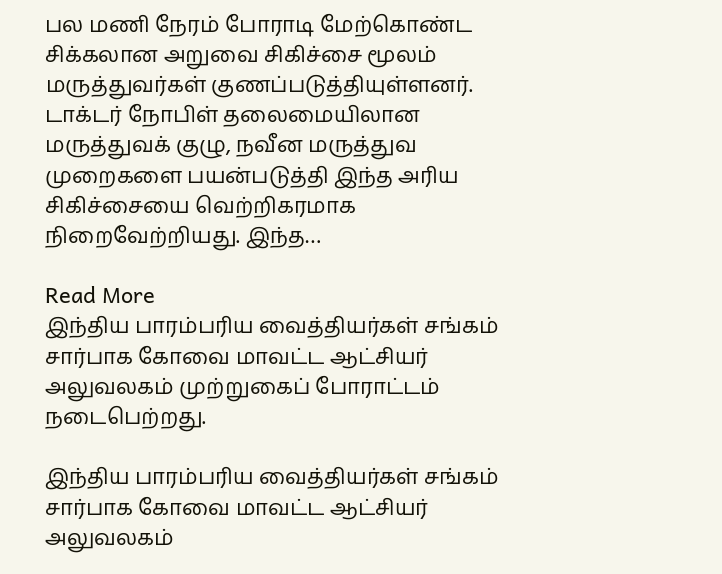பல மணி நேரம் போராடி மேற்கொண்ட சிக்கலான அறுவை சிகிச்சை மூலம் மருத்துவர்கள் குணப்படுத்தியுள்ளனர். டாக்டர் நோபிள் தலைமையிலான மருத்துவக் குழு, நவீன மருத்துவ முறைகளை பயன்படுத்தி இந்த அரிய சிகிச்சையை வெற்றிகரமாக நிறைவேற்றியது. இந்த…

Read More
இந்திய பாரம்பரிய வைத்தியர்கள் சங்கம் சார்பாக கோவை மாவட்ட ஆட்சியர் அலுவலகம் முற்றுகைப் போராட்டம் நடைபெற்றது.

இந்திய பாரம்பரிய வைத்தியர்கள் சங்கம் சார்பாக கோவை மாவட்ட ஆட்சியர் அலுவலகம்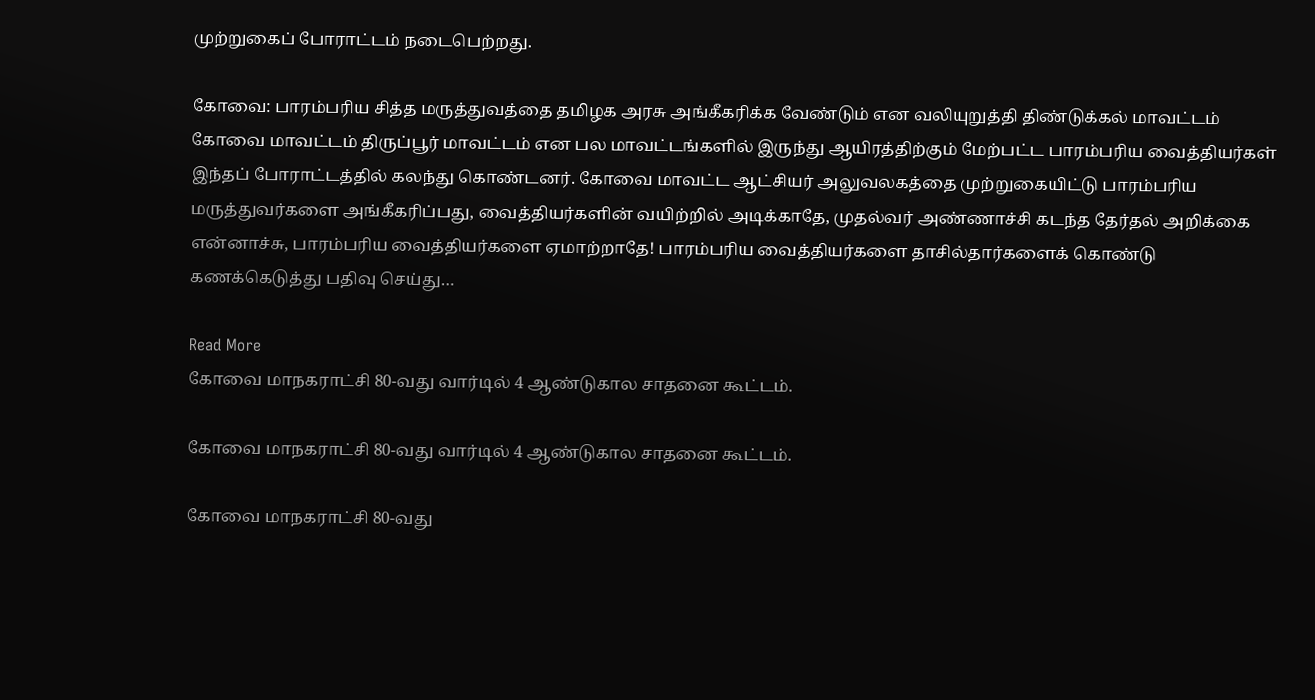முற்றுகைப் போராட்டம் நடைபெற்றது.

கோவை: பாரம்பரிய சித்த மருத்துவத்தை தமிழக அரசு அங்கீகரிக்க வேண்டும் என வலியுறுத்தி திண்டுக்கல் மாவட்டம் கோவை மாவட்டம் திருப்பூர் மாவட்டம் என பல மாவட்டங்களில் இருந்து ஆயிரத்திற்கும் மேற்பட்ட பாரம்பரிய வைத்தியர்கள் இந்தப் போராட்டத்தில் கலந்து கொண்டனர். கோவை மாவட்ட ஆட்சியர் அலுவலகத்தை முற்றுகையிட்டு பாரம்பரிய மருத்துவர்களை அங்கீகரிப்பது, வைத்தியர்களின் வயிற்றில் அடிக்காதே, முதல்வர் அண்ணாச்சி கடந்த தேர்தல் அறிக்கை என்னாச்சு, பாரம்பரிய வைத்தியர்களை ஏமாற்றாதே! பாரம்பரிய வைத்தியர்களை தாசில்தார்களைக் கொண்டு கணக்கெடுத்து பதிவு செய்து…

Read More
கோவை மாநகராட்சி 80-வது வார்டில் 4 ஆண்டுகால சாதனை கூட்டம்.

கோவை மாநகராட்சி 80-வது வார்டில் 4 ஆண்டுகால சாதனை கூட்டம்.

கோவை மாநகராட்சி 80-வது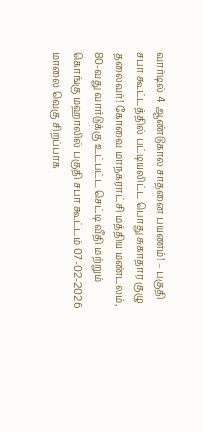வார்டில் 4 ஆண்டுகால சாதனை பயணம்! – பகுதி சபா கூட்டத்தில் பட்டியலிட்ட பொது சுகாதார குழு தலைவர்! கோவை மாநகராட்சி மத்திய மண்டலம், 80-வது வார்டுக்கு உட்பட்ட செட்டி வீதி மற்றும் கொங்கு மஹாலில் பகுதி சபா கூட்டம் 07-02-2026 மாலை வெகு சிறப்பாக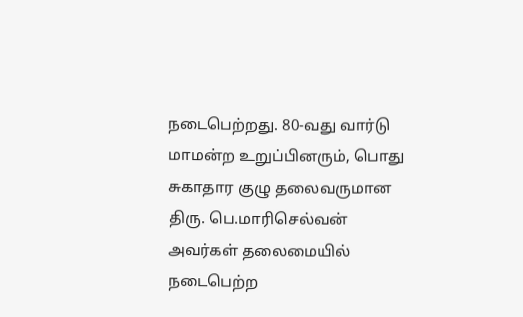நடைபெற்றது. 80-வது வார்டு மாமன்ற உறுப்பினரும், பொது சுகாதார குழு தலைவருமான திரு. பெ.மாரிசெல்வன் அவர்கள் தலைமையில் நடைபெற்ற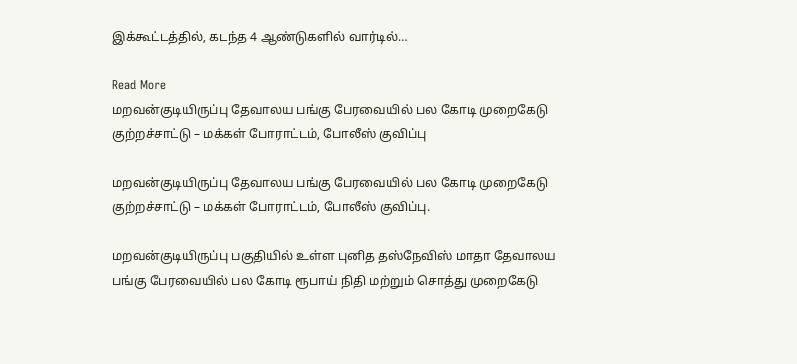இக்கூட்டத்தில், கடந்த 4 ஆண்டுகளில் வார்டில்…

Read More
மறவன்குடியிருப்பு தேவாலய பங்கு பேரவையில் பல கோடி முறைகேடு குற்றச்சாட்டு – மக்கள் போராட்டம், போலீஸ் குவிப்பு

மறவன்குடியிருப்பு தேவாலய பங்கு பேரவையில் பல கோடி முறைகேடு குற்றச்சாட்டு – மக்கள் போராட்டம், போலீஸ் குவிப்பு.

மறவன்குடியிருப்பு பகுதியில் உள்ள புனித தஸ்நேவிஸ் மாதா தேவாலய பங்கு பேரவையில் பல கோடி ரூபாய் நிதி மற்றும் சொத்து முறைகேடு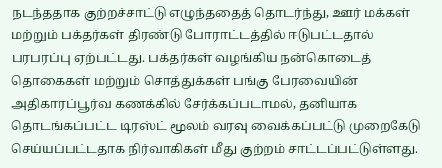நடந்ததாக குற்றச்சாட்டு எழுந்ததைத் தொடர்ந்து, ஊர் மக்கள் மற்றும் பக்தர்கள் திரண்டு போராட்டத்தில் ஈடுபட்டதால் பரபரப்பு ஏற்பட்டது. பக்தர்கள் வழங்கிய நன்கொடைத் தொகைகள் மற்றும் சொத்துக்கள் பங்கு பேரவையின் அதிகாரப்பூர்வ கணக்கில் சேர்க்கப்படாமல், தனியாக தொடங்கப்பட்ட டிரஸ்ட் மூலம் வரவு வைக்கப்பட்டு முறைகேடு செய்யப்பட்டதாக நிர்வாகிகள் மீது குற்றம் சாட்டப்பட்டுள்ளது.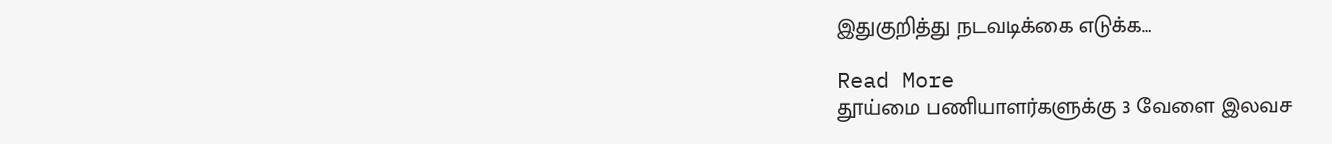இதுகுறித்து நடவடிக்கை எடுக்க…

Read More
தூய்மை பணியாளர்களுக்கு 3 வேளை இலவச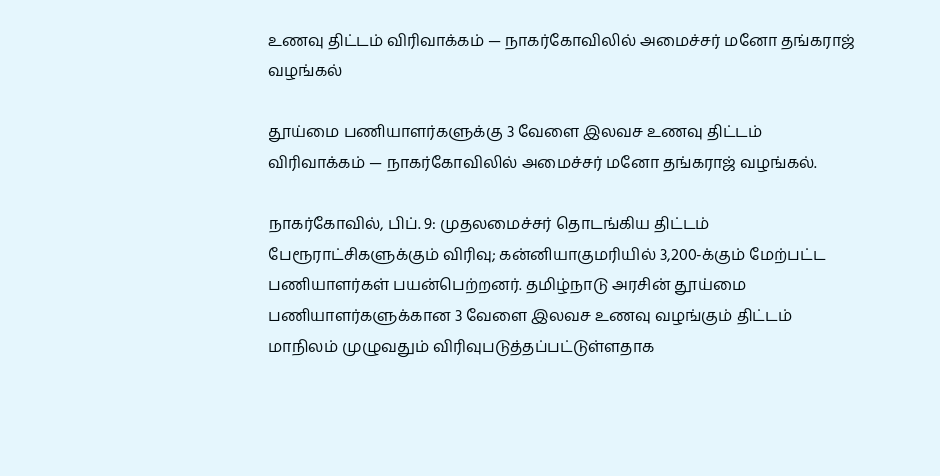உணவு திட்டம் விரிவாக்கம் — நாகர்கோவிலில் அமைச்சர் மனோ தங்கராஜ் வழங்கல்

தூய்மை பணியாளர்களுக்கு 3 வேளை இலவச உணவு திட்டம் விரிவாக்கம் — நாகர்கோவிலில் அமைச்சர் மனோ தங்கராஜ் வழங்கல்.

நாகர்கோவில், பிப். 9: முதலமைச்சர் தொடங்கிய திட்டம் பேரூராட்சிகளுக்கும் விரிவு; கன்னியாகுமரியில் 3,200-க்கும் மேற்பட்ட பணியாளர்கள் பயன்பெற்றனர். தமிழ்நாடு அரசின் தூய்மை பணியாளர்களுக்கான 3 வேளை இலவச உணவு வழங்கும் திட்டம் மாநிலம் முழுவதும் விரிவுபடுத்தப்பட்டுள்ளதாக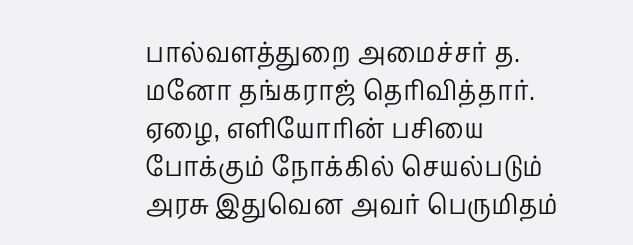பால்வளத்துறை அமைச்சர் த. மனோ தங்கராஜ் தெரிவித்தார். ஏழை, எளியோரின் பசியை போக்கும் நோக்கில் செயல்படும் அரசு இதுவென அவர் பெருமிதம்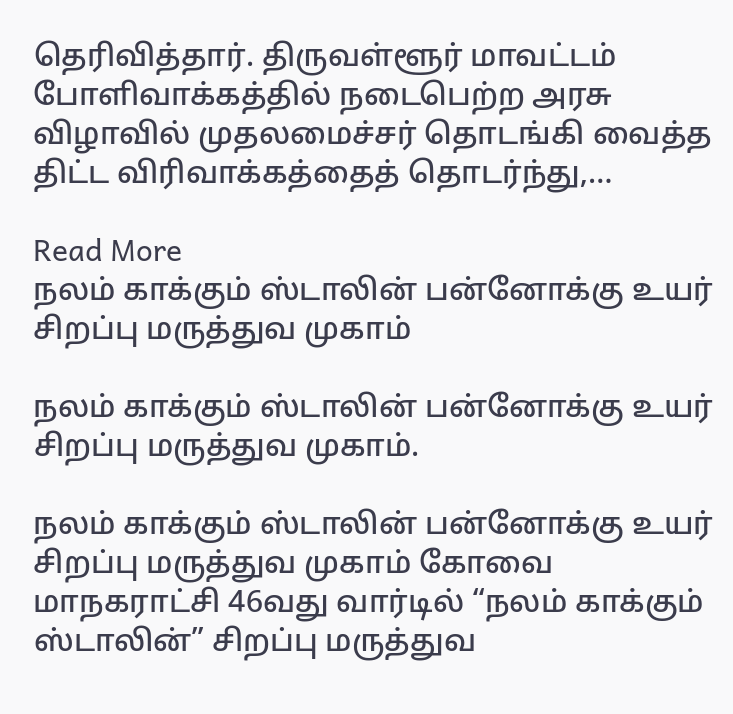தெரிவித்தார். திருவள்ளூர் மாவட்டம் போளிவாக்கத்தில் நடைபெற்ற அரசு விழாவில் முதலமைச்சர் தொடங்கி வைத்த திட்ட விரிவாக்கத்தைத் தொடர்ந்து,…

Read More
நலம் காக்கும் ஸ்டாலின் பன்னோக்கு உயர் சிறப்பு மருத்துவ முகாம்

நலம் காக்கும் ஸ்டாலின் பன்னோக்கு உயர் சிறப்பு மருத்துவ முகாம்.

நலம் காக்கும் ஸ்டாலின் பன்னோக்கு உயர் சிறப்பு மருத்துவ முகாம் கோவை மாநகராட்சி 46வது வார்டில் “நலம் காக்கும் ஸ்டாலின்” சிறப்பு மருத்துவ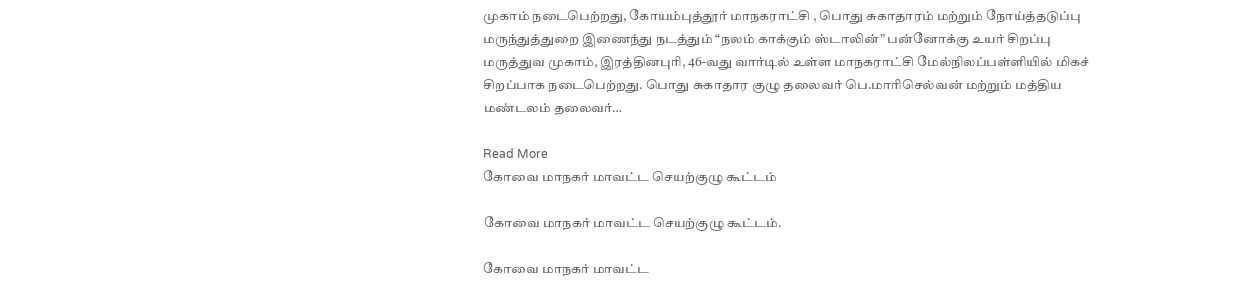முகாம் நடைபெற்றது, கோயம்புத்தூர் மாநகராட்சி , பொது சுகாதாரம் மற்றும் நோய்த்தடுப்பு மருந்துத்துறை இணைந்து நடத்தும் “நலம் காக்கும் ஸ்டாலின்” பன்னோக்கு உயர் சிறப்பு மருத்துவ முகாம், இரத்தினபுரி, 46-வது வார்டில் உள்ள மாநகராட்சி மேல்நிலப்பள்ளியில் மிகச் சிறப்பாக நடைபெற்றது. பொது சுகாதார குழு தலைவர் பெ.மாரிசெல்வன் மற்றும் மத்திய மண்டலம் தலைவர்…

Read More
கோவை மாநகர் மாவட்ட செயற்குழு கூட்டம்

கோவை மாநகர் மாவட்ட செயற்குழு கூட்டம்.

கோவை மாநகர் மாவட்ட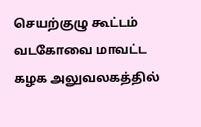செயற்குழு கூட்டம் வடகோவை மாவட்ட கழக அலுவலகத்தில்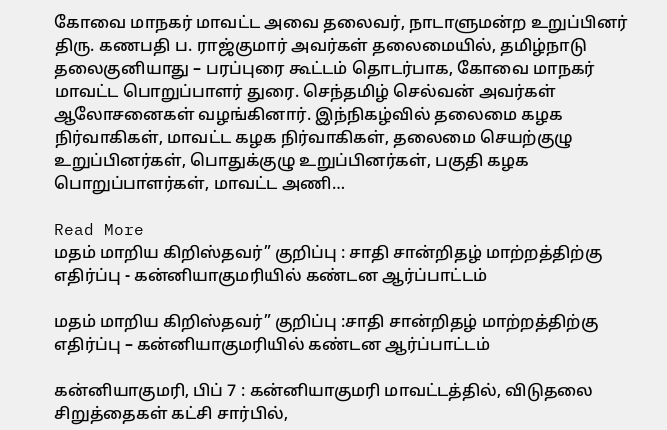கோவை மாநகர் மாவட்ட அவை தலைவர், நாடாளுமன்ற உறுப்பினர் திரு. கணபதி ப. ராஜ்குமார் அவர்கள் தலைமையில், தமிழ்நாடு தலைகுனியாது – பரப்புரை கூட்டம் தொடர்பாக, கோவை மாநகர் மாவட்ட பொறுப்பாளர் துரை. செந்தமிழ் செல்வன் அவர்கள் ஆலோசனைகள் வழங்கினார். இந்நிகழ்வில் தலைமை கழக நிர்வாகிகள், மாவட்ட கழக நிர்வாகிகள், தலைமை செயற்குழு உறுப்பினர்கள், பொதுக்குழு உறுப்பினர்கள், பகுதி கழக பொறுப்பாளர்கள், மாவட்ட அணி…

Read More
மதம் மாறிய கிறிஸ்தவர்” குறிப்பு : சாதி சான்றிதழ் மாற்றத்திற்கு எதிர்ப்பு - கன்னியாகுமரியில் கண்டன ஆர்ப்பாட்டம்

மதம் மாறிய கிறிஸ்தவர்” குறிப்பு :சாதி சான்றிதழ் மாற்றத்திற்கு எதிர்ப்பு – கன்னியாகுமரியில் கண்டன ஆர்ப்பாட்டம்

கன்னியாகுமரி, பிப் 7 : கன்னியாகுமரி மாவட்டத்தில், விடுதலை சிறுத்தைகள் கட்சி சார்பில்,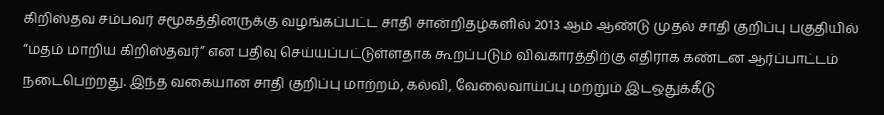கிறிஸ்தவ சம்பவர் சமூகத்தினருக்கு வழங்கப்பட்ட சாதி சான்றிதழ்களில் 2013 ஆம் ஆண்டு முதல் சாதி குறிப்பு பகுதியில் “மதம் மாறிய கிறிஸ்தவர்” என பதிவு செய்யப்பட்டுள்ளதாக கூறப்படும் விவகாரத்திற்கு எதிராக கண்டன ஆர்ப்பாட்டம் நடைபெற்றது. இந்த வகையான சாதி குறிப்பு மாற்றம், கல்வி, வேலைவாய்ப்பு மற்றும் இடஒதுக்கீடு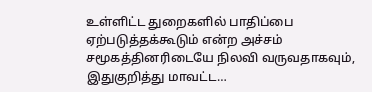உள்ளிட்ட துறைகளில் பாதிப்பை ஏற்படுத்தக்கூடும் என்ற அச்சம் சமூகத்தினரிடையே நிலவி வருவதாகவும், இதுகுறித்து மாவட்ட…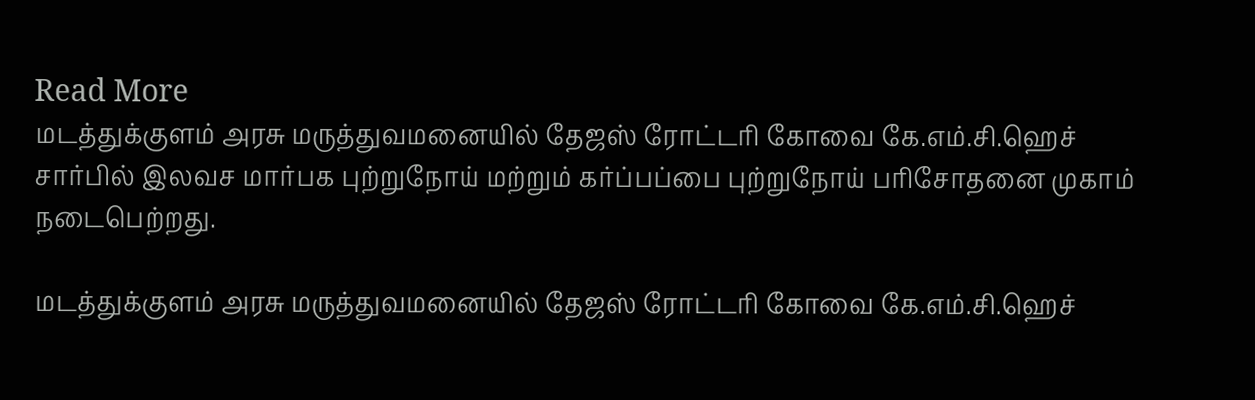Read More
மடத்துக்குளம் அரசு மருத்துவமனையில் தேஜஸ் ரோட்டரி கோவை கே.எம்.சி.ஹெச் சார்பில் இலவச மார்பக புற்றுநோய் மற்றும் கர்ப்பப்பை புற்றுநோய் பரிசோதனை முகாம் நடைபெற்றது.

மடத்துக்குளம் அரசு மருத்துவமனையில் தேஜஸ் ரோட்டரி கோவை கே.எம்.சி.ஹெச்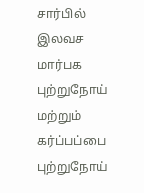சார்பில் இலவச மார்பக புற்றுநோய் மற்றும் கர்ப்பப்பை புற்றுநோய்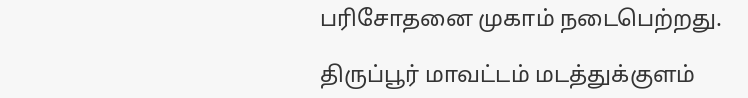பரிசோதனை முகாம் நடைபெற்றது.

திருப்பூர் மாவட்டம் மடத்துக்குளம்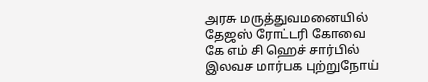அரசு மருத்துவமனையில் தேஜஸ் ரோட்டரி கோவை கே எம் சி ஹெச் சார்பில் இலவச மார்பக புற்றுநோய்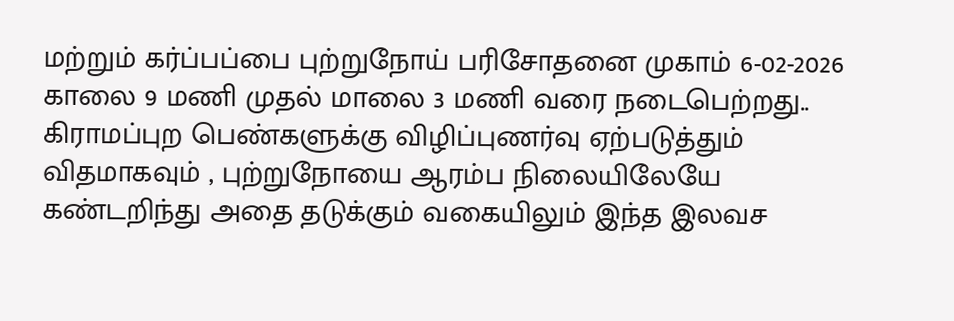மற்றும் கர்ப்பப்பை புற்றுநோய் பரிசோதனை முகாம் 6-02-2026 காலை 9 மணி முதல் மாலை 3 மணி வரை நடைபெற்றது.. கிராமப்புற பெண்களுக்கு விழிப்புணர்வு ஏற்படுத்தும் விதமாகவும் , புற்றுநோயை ஆரம்ப நிலையிலேயே கண்டறிந்து அதை தடுக்கும் வகையிலும் இந்த இலவச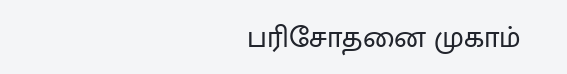பரிசோதனை முகாம்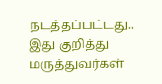நடத்தப்பட்டது.. இது குறித்து மருத்துவர்கள்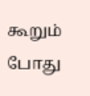கூறும் போது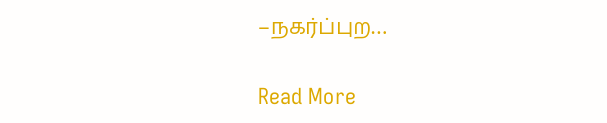–நகர்ப்புற…

Read More